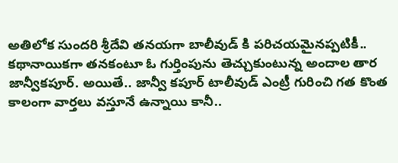అతిలోక సుందరి శ్రీదేవి తనయగా బాలీవుడ్ కి పరిచయమైనప్పటికీ.. కథానాయికగా తనకంటూ ఓ గుర్తింపును తెచ్చుకుంటున్న అందాల తార జాన్వీకపూర్. అయితే.. జాన్వీ కపూర్ టాలీవుడ్ ఎంట్రీ గురించి గత కొంత కాలంగా వార్తలు వస్తూనే ఉన్నాయి కానీ..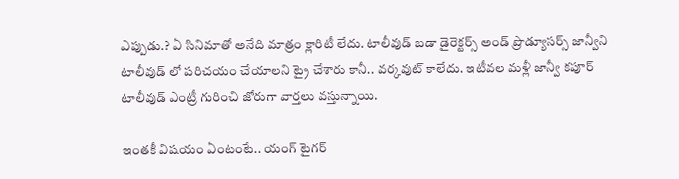ఎప్పుడు.? ఏ సినిమాతో అనేది మాత్రం క్లారిటీ లేదు. టాలీవుడ్ బడా డైరెక్టర్స్ అండ్ ప్రొడ్యూసర్స్ జాన్వీని టాలీవుడ్ లో పరిచయం చేయాలని ట్రై చేశారు కానీ.. వర్కవుట్ కాలేదు. ఇటీవల మళ్లీ జాన్వీ కపూర్ టాలీవుడ్ ఎంట్రీ గురించి జోరుగా వార్తలు వస్తున్నాయి.

ఇంతకీ విషయం ఏంటంటే.. యంగ్ టైగర్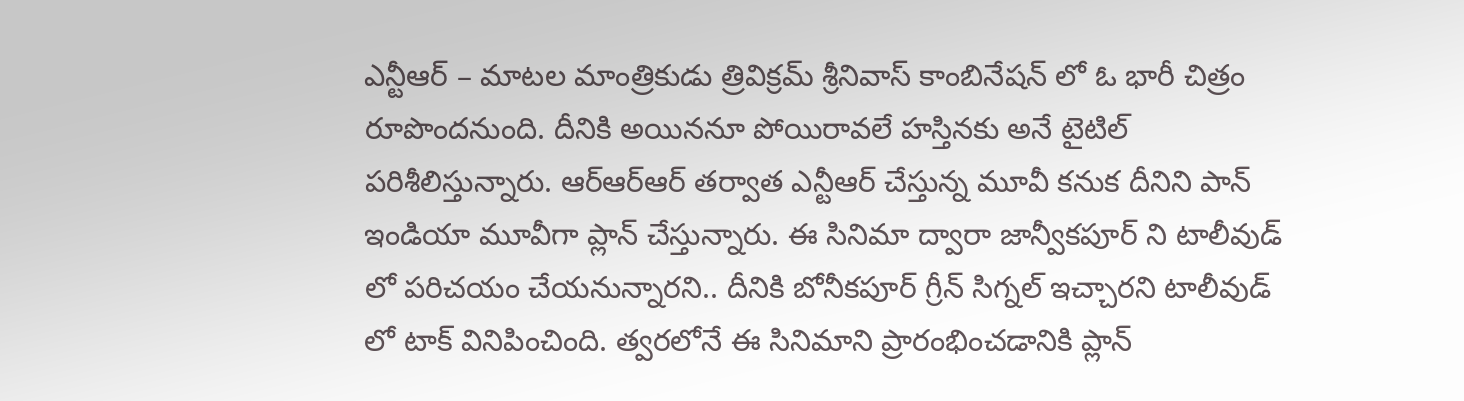ఎన్టీఆర్ – మాటల మాంత్రికుడు త్రివిక్రమ్ శ్రీనివాస్ కాంబినేషన్ లో ఓ భారీ చిత్రం రూపొందనుంది. దీనికి అయిననూ పోయిరావలే హస్తినకు అనే టైటిల్ పరిశీలిస్తున్నారు. ఆర్ఆర్ఆర్ తర్వాత ఎన్టీఆర్ చేస్తున్న మూవీ కనుక దీనిని పాన్ ఇండియా మూవీగా ప్లాన్ చేస్తున్నారు. ఈ సినిమా ద్వారా జాన్వీకపూర్ ని టాలీవుడ్ లో పరిచయం చేయనున్నారని.. దీనికి బోనీకపూర్ గ్రీన్ సిగ్నల్ ఇచ్చారని టాలీవుడ్ లో టాక్ వినిపించింది. త్వరలోనే ఈ సినిమాని ప్రారంభించడానికి ప్లాన్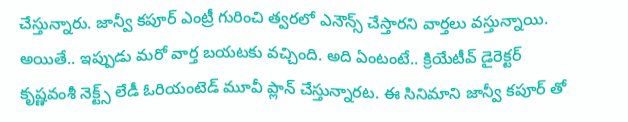చేస్తున్నారు. జాన్వీ కపూర్ ఎంట్రీ గురించి త్వరలో ఎనౌన్స్ చేస్తారని వార్తలు వస్తున్నాయి.
అయితే.. ఇప్పుడు మరో వార్త బయటకు వచ్చింది. అది ఏంటంటే.. క్రియేటీవ్ డైరెక్టర్ కృష్ణవంశీ నెక్ట్స్ లేడీ ఓరియంటెడ్ మూవీ ప్లాన్ చేస్తున్నారట. ఈ సినిమాని జాన్వీ కపూర్ తో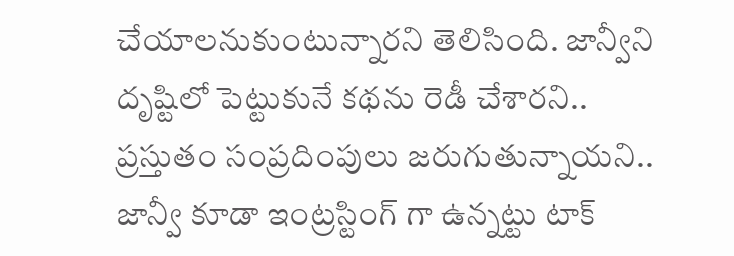చేయాలనుకుంటున్నారని తెలిసింది. జాన్వీని దృష్టిలో పెట్టుకునే కథను రెడీ చేశారని.. ప్రస్తుతం సంప్రదింపులు జరుగుతున్నాయని.. జాన్వీ కూడా ఇంట్రస్టింగ్ గా ఉన్నట్టు టాక్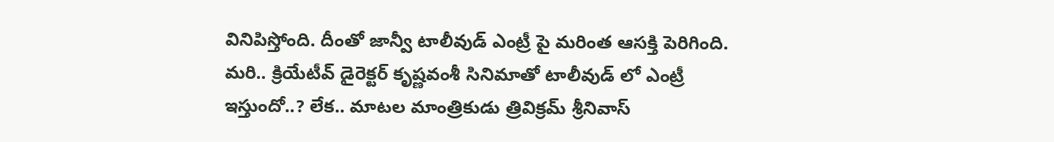వినిపిస్తోంది. దీంతో జాన్వీ టాలీవుడ్ ఎంట్రీ పై మరింత ఆసక్తి పెరిగింది. మరి.. క్రియేటీవ్ డైరెక్టర్ కృష్ణవంశీ సినిమాతో టాలీవుడ్ లో ఎంట్రీ ఇస్తుందో..? లేక.. మాటల మాంత్రికుడు త్రివిక్రమ్ శ్రీనివాస్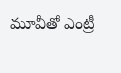మూవీతో ఎంట్రీ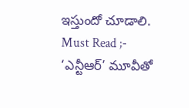ఇస్తుందో చూడాలి.
Must Read ;- ‘ఎన్టీఆర్’ మూవీతో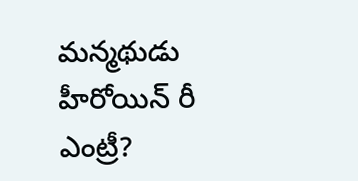మన్మథుడు హీరోయిన్ రీ ఎంట్రీ?